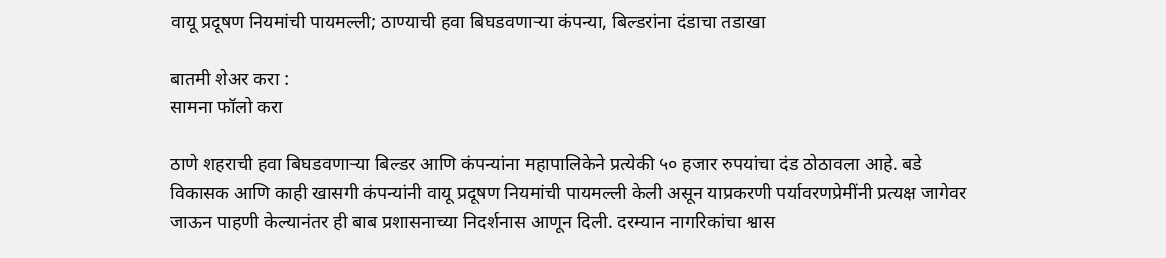वायू प्रदूषण नियमांची पायमल्ली; ठाण्याची हवा बिघडवणाऱ्या कंपन्या, बिल्डरांना दंडाचा तडाखा

बातमी शेअर करा :
सामना फॉलो करा

ठाणे शहराची हवा बिघडवणाऱ्या बिल्डर आणि कंपन्यांना महापालिकेने प्रत्येकी ५० हजार रुपयांचा दंड ठोठावला आहे. बडे विकासक आणि काही खासगी कंपन्यांनी वायू प्रदूषण नियमांची पायमल्ली केली असून याप्रकरणी पर्यावरणप्रेमींनी प्रत्यक्ष जागेवर जाऊन पाहणी केल्यानंतर ही बाब प्रशासनाच्या निदर्शनास आणून दिली. दरम्यान नागरिकांचा श्वास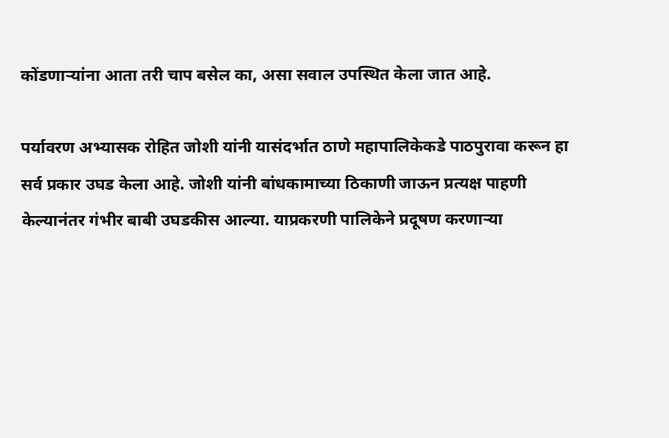कोंडणाऱ्यांना आता तरी चाप बसेल का, असा सवाल उपस्थित केला जात आहे.

पर्यावरण अभ्यासक रोहित जोशी यांनी यासंदर्भात ठाणे महापालिकेकडे पाठपुरावा करून हा सर्व प्रकार उघड केला आहे. जोशी यांनी बांधकामाच्या ठिकाणी जाऊन प्रत्यक्ष पाहणी केल्यानंतर गंभीर बाबी उघडकीस आल्या. याप्रकरणी पालिकेने प्रदूषण करणाऱ्या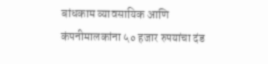बांधकाम व्यावसायिक आणि कंपनीमालकांना ५० हजार रुपयांचा दंड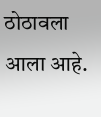ठोठावला आला आहे.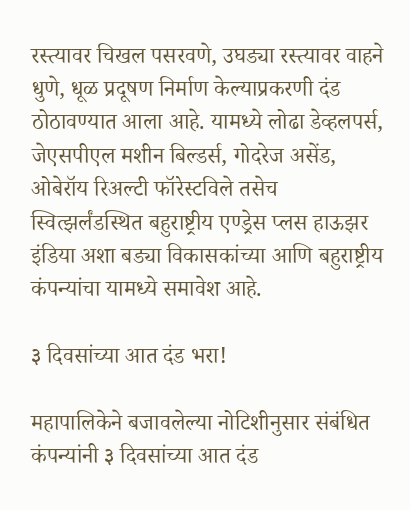रस्त्यावर चिखल पसरवणे, उघड्या रस्त्यावर वाहने धुणे, धूळ प्रदूषण निर्माण केल्याप्रकरणी दंड ठोठावण्यात आला आहे. यामध्ये लोढा डेव्हलपर्स, जेएसपीएल मशीन बिल्डर्स, गोदरेज असेंड, ओबेरॉय रिअल्टी फॉरेस्टविले तसेच स्वित्झर्लंडस्थित बहुराष्ट्रीय एण्ड्रेस प्लस हाऊझर इंडिया अशा बड्या विकासकांच्या आणि बहुराष्ट्रीय कंपन्यांचा यामध्ये समावेश आहे.

३ दिवसांच्या आत दंड भरा!

महापालिकेने बजावलेल्या नोटिशीनुसार संबंधित कंपन्यांनी ३ दिवसांच्या आत दंड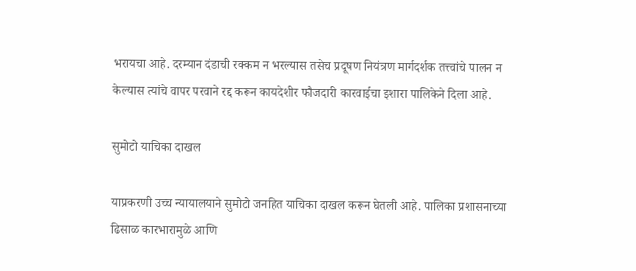भरायचा आहे. दरम्यान दंडाची रक्कम न भरल्यास तसेच प्रदूषण नियंत्रण मार्गदर्शक तत्त्वांचे पालन न केल्यास त्यांचे वापर परवाने रद्द करून कायदेशीर फौजदारी कारवाईचा इशारा पालिकेने दिला आहे.

सुमोटो याचिका दाखल

याप्रकरणी उच्च न्यायालयाने सुमोटो जनहित याचिका दाखल करून घेतली आहे. पालिका प्रशासनाच्या ढिसाळ कारभारामुळे आणि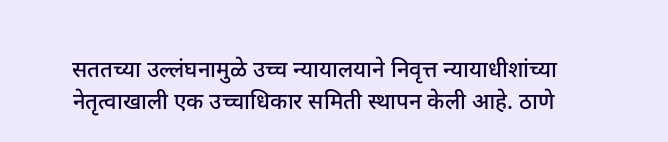सततच्या उल्लंघनामुळे उच्च न्यायालयाने निवृत्त न्यायाधीशांच्या नेतृत्वाखाली एक उच्चाधिकार समिती स्थापन केली आहे. ठाणे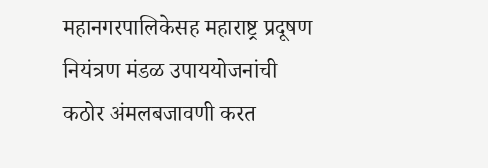महानगरपालिकेसह महाराष्ट्र प्रदूषण नियंत्रण मंडळ उपाययोजनांची कठोर अंमलबजावणी करत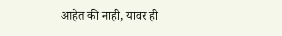आहेत की नाही, यावर ही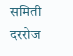समिती दररोज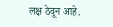लक्ष ठेवून आहे.